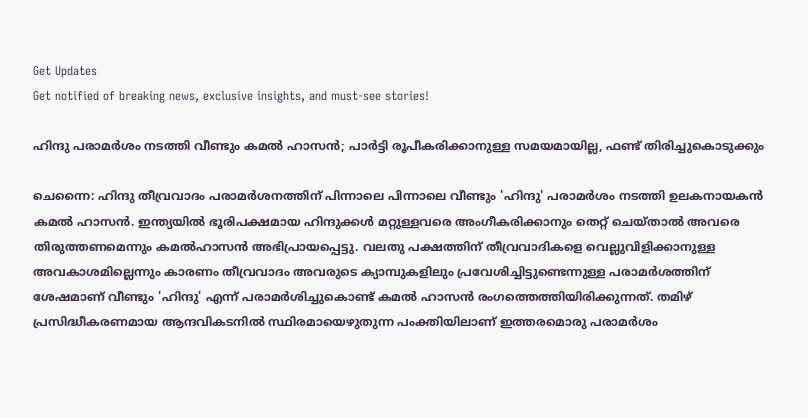Get Updates
Get notified of breaking news, exclusive insights, and must-see stories!

ഹിന്ദു പരാമർശം നടത്തി വീണ്ടും കമൽ ഹാസൻ; പാർട്ടി രൂപീകരിക്കാനുള്ള സമയമായില്ല, ഫണ്ട് തിരിച്ചുകൊടുക്കും

ചെന്നൈ: ഹിന്ദു തീവ്രവാദം പരാമർശനത്തിന് പിന്നാലെ പിന്നാലെ വീണ്ടും 'ഹിന്ദു' പരാമർശം നടത്തി ഉലകനായകൻ കമൽ ഹാസൻ. ഇന്ത്യയില്‍ ഭൂരിപക്ഷമായ ഹിന്ദുക്കള്‍ മറ്റുള്ളവരെ അംഗീകരിക്കാനും തെറ്റ് ചെയ്താല്‍ അവരെ തിരുത്തണമെന്നും കമല്‍ഹാസന്‍ അഭിപ്രായപ്പെട്ടു. വലതു പക്ഷത്തിന് തീവ്രവാദികളെ വെല്ലുവിളിക്കാനുള്ള അവകാശമില്ലെന്നും കാരണം തീവ്രവാദം അവരുടെ ക്യാമ്പുകളിലും പ്രവേശിച്ചിട്ടുണ്ടെന്നുള്ള പരാമർശത്തിന് ശേഷമാണ് വീണ്ടും 'ഹിന്ദു' എന്ന് പരാമർശിച്ചുകൊണ്ട് കമൽ ഹാസൻ രംഗത്തെത്തിയിരിക്കുന്നത്. തമിഴ് പ്രസിദ്ധീകരണമായ ആന്ദവികടനില്‍ സ്ഥിരമായെഴുതുന്ന പംക്തിയിലാണ് ഇത്തരമൊരു പരാമര്‍ശം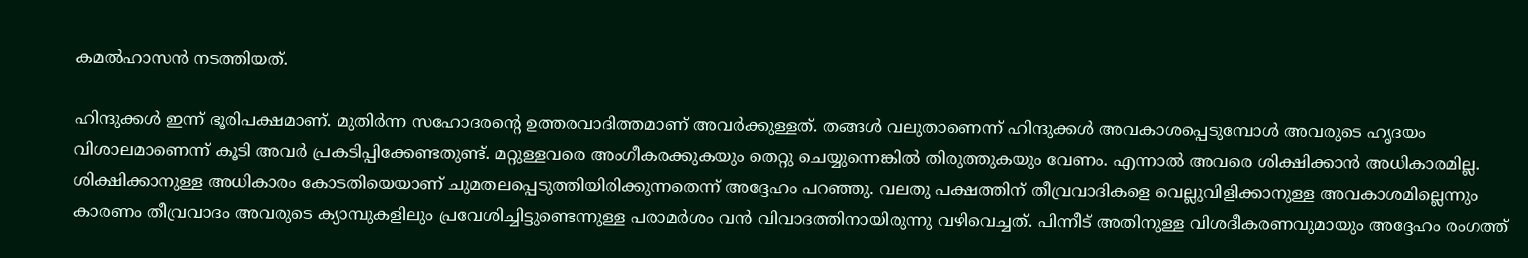കമല്‍ഹാസന്‍ നടത്തിയത്.

ഹിന്ദുക്കള്‍ ഇന്ന് ഭൂരിപക്ഷമാണ്. മുതിര്‍ന്ന സഹോദരന്റെ ഉത്തരവാദിത്തമാണ്‌ അവര്‍ക്കുള്ളത്. തങ്ങള്‍ വലുതാണെന്ന് ഹിന്ദുക്കള്‍ അവകാശപ്പെടുമ്പോള്‍ അവരുടെ ഹൃദയം വിശാലമാണെന്ന് കൂടി അവർ പ്രകടിപ്പിക്കേണ്ടതുണ്ട്. മറ്റുള്ളവരെ അംഗീകരക്കുകയും തെറ്റു ചെയ്യുന്നെങ്കിൽ തിരുത്തുകയും വേണം. എന്നാൽ അവരെ ശിക്ഷിക്കാൻ അധികാരമില്ല. ശിക്ഷിക്കാനുള്ള അധികാരം കോടതിയെയാണ് ചുമതലപ്പെടുത്തിയിരിക്കുന്നതെന്ന് അദ്ദേഹം പറഞ്ഞു. വലതു പക്ഷത്തിന് തീവ്രവാദികളെ വെല്ലുവിളിക്കാനുള്ള അവകാശമില്ലെന്നും കാരണം തീവ്രവാദം അവരുടെ ക്യാമ്പുകളിലും പ്രവേശിച്ചിട്ടുണ്ടെന്നുള്ള പരാമർശം വൻ വിവാദത്തിനായിരുന്നു വഴിവെച്ചത്. പിന്നീട് അതിനുള്ള വിശദീകരണവുമായും അദ്ദേഹം രംഗത്ത്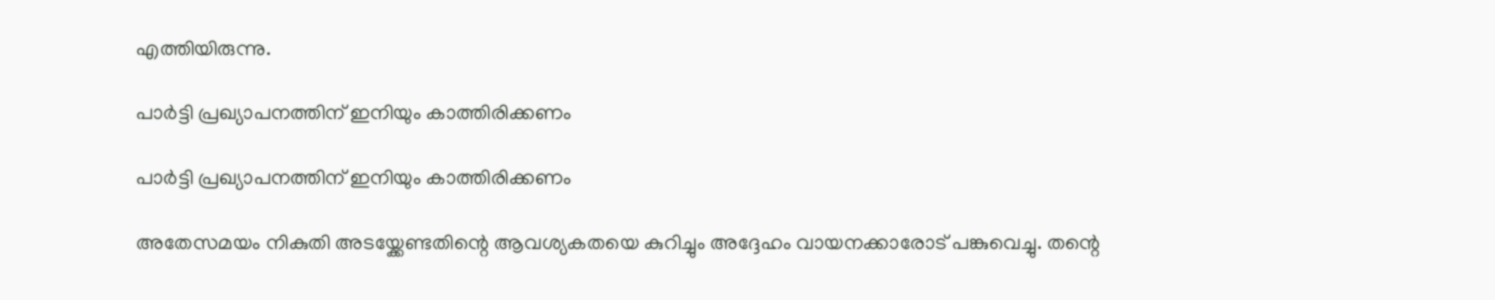എത്തിയിരുന്നു.

പാർട്ടി പ്രഖ്യാപനത്തിന് ഇനിയും കാത്തിരിക്കണം

പാർട്ടി പ്രഖ്യാപനത്തിന് ഇനിയും കാത്തിരിക്കണം

അതേസമയം നികുതി അടയ്ക്കേണ്ടതിന്റെ ആവശ്യകതയെ കുറിച്ചും അദ്ദേഹം വായനക്കാരോട് പങ്കുവെച്ചു. തന്റെ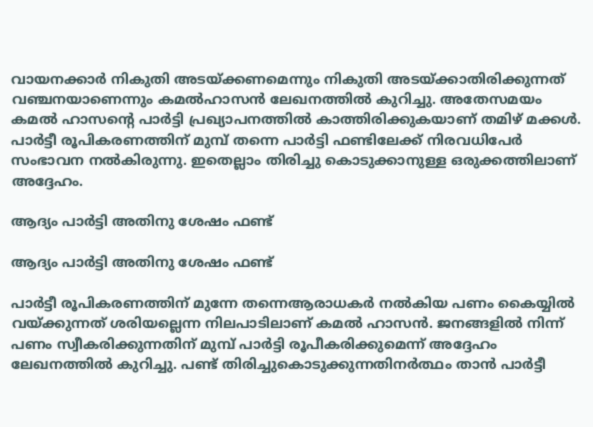വായനക്കാര്‍ നികുതി അടയ്ക്കണമെന്നും നികുതി അടയ്ക്കാതിരിക്കുന്നത് വഞ്ചനയാണെന്നും കമല്‍ഹാസന്‍ ലേഖനത്തില്‍ കുറിച്ചു. അതേസമയം കമൽ ഹാസന്റെ പാർട്ടി പ്രഖ്യാപനത്തിൽ‌ കാത്തിരിക്കുകയാണ് തമിഴ് മക്കൾ. പാർട്ടീ രൂപികരണത്തിന് മുമ്പ് തന്നെ പാർട്ടി ഫണ്ടിലേക്ക് നിരവധിപേർ സംഭാവന നൽകിരുന്നു. ഇതെല്ലാം തിരിച്ചു കൊടുക്കാനുള്ള ഒരുക്കത്തിലാണ് അദ്ദേഹം.

ആദ്യം പാർട്ടി അതിനു ശേഷം ഫണ്ട്

ആദ്യം പാർട്ടി അതിനു ശേഷം ഫണ്ട്

പാർട്ടീ രൂപികരണത്തിന് മുന്നേ തന്നെആരാധകർ നൽകിയ പണം കൈയ്യിൽ വയ്ക്കുന്നത് ശരിയല്ലെന്ന നിലപാടിലാണ് കമൽ ഹാസൻ. ജനങ്ങളിൽ നിന്ന് പണം സ്വീകരിക്കുന്നതിന് മുമ്പ് പാർട്ടി രൂപീകരിക്കുമെന്ന് അദ്ദേഹം ലേഖനത്തിൽ കുറിച്ചു. പണ്ട് തിരിച്ചുകൊടുക്കുന്നതിനർത്ഥം താൻ പാർട്ടീ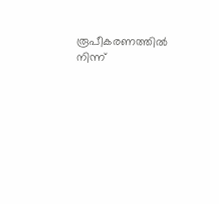രൂപീകരണത്തിൽ നിന്ന്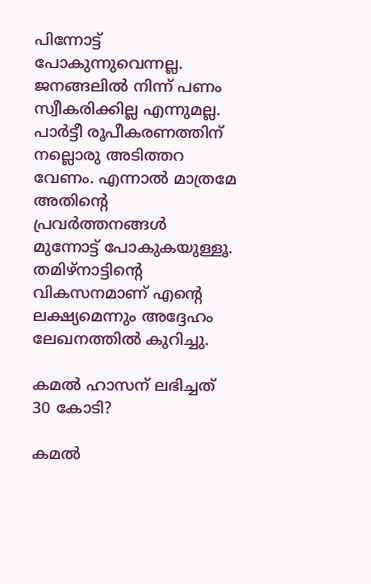പിന്നോട്ട് പോകുന്നുവെന്നല്ല. ജനങ്ങലിൽ നിന്ന് പണം സ്വീകരിക്കില്ല എന്നുമല്ല. പാർട്ടീ രൂപീകരണത്തിന് നല്ലൊരു അടിത്തറ വേണം. എന്നാൽ മാത്രമേ അതിന്റെ പ്രവർത്തനങ്ങൾ മുന്നോട്ട് പോകുകയുള്ളൂ. തമിഴ്നാട്ടിന്റെ വികസനമാണ് എന്റെ ലക്ഷ്യമെന്നും അദ്ദേഹം ലേഖനത്തിൽ കുറിച്ചു.

കമൽ ഹാസന് ലഭിച്ചത് 30 കോടി?

കമൽ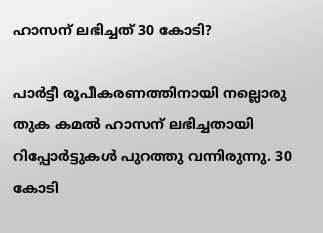ഹാസന് ലഭിച്ചത് 30 കോടി?

പാർട്ടീ രൂപീകരണത്തിനായി നല്ലൊരു തുക കമൽ ഹാസന് ലഭിച്ചതായി റിപ്പോർട്ടുകൾ പുറത്തു വന്നിരുന്നു. 30 കോടി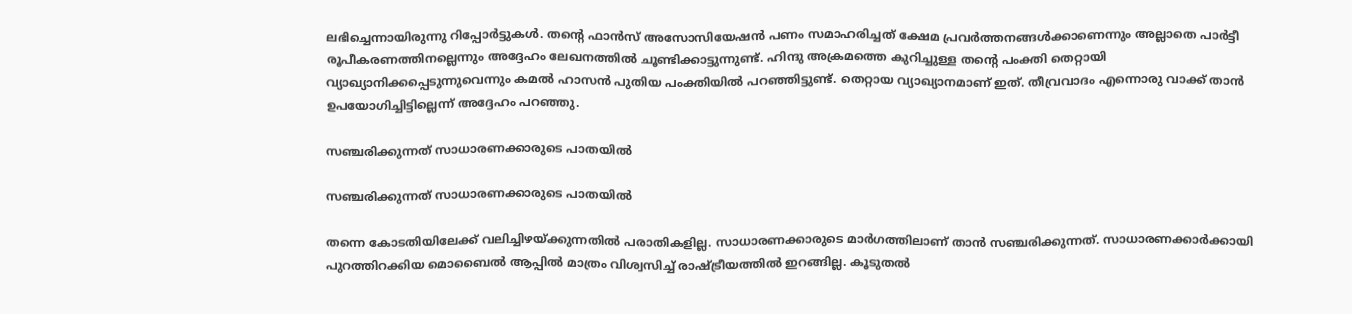ലഭിച്ചെന്നായിരുന്നു റിപ്പോർട്ടുകൾ. തന്റെ ഫാൻസ് അസോസിയേഷൻ പണം സമാഹരിച്ചത് ക്ഷേമ പ്രവർത്തനങ്ങൾക്കാണെന്നും അല്ലാതെ പാർട്ടീ രൂപീകരണത്തിനല്ലെന്നും അദ്ദേഹം ലേഖനത്തിൽ ചൂണ്ടിക്കാട്ടുന്നുണ്ട്. ഹിന്ദു അക്രമത്തെ കുറിച്ചുള്ള തന്റെ പംക്തി തെറ്റായി വ്യാഖ്യാനിക്കപ്പെടുന്നുവെന്നും കമൽ ഹാസൻ പുതിയ പംക്തിയിൽ പറ‍ഞ്ഞിട്ടുണ്ട്. തെറ്റായ വ്യാഖ്യാനമാണ് ഇത്. തീവ്രവാദം എന്നൊരു വാക്ക് താൻ ഉപയോഗിച്ചിട്ടില്ലെന്ന് അദ്ദേഹം പറഞ്ഞു.

സഞ്ചരിക്കുന്നത് സാധാരണക്കാരുടെ പാതയിൽ

സഞ്ചരിക്കുന്നത് സാധാരണക്കാരുടെ പാതയിൽ

തന്നെ കോടതിയിലേക്ക് വലിച്ചിഴയ്ക്കുന്നതിൽ പരാതികളില്ല. സാധാരണക്കാരുടെ മാർഗത്തിലാണ് താൻ സഞ്ചരിക്കുന്നത്. സാധാരണക്കാര്‍ക്കായി പുറത്തിറക്കിയ മൊബൈൽ ആപ്പിൽ മാത്രം വിശ്വസിച്ച് രാഷ്ട്രീയത്തിൽ ഇറങ്ങില്ല. കൂടുതൽ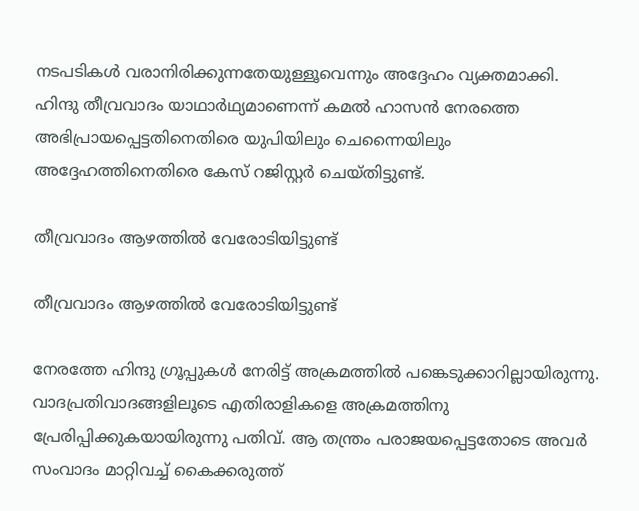നടപടികൾ വരാനിരിക്കുന്നതേയുള്ളൂവെന്നും അദ്ദേഹം വ്യക്തമാക്കി. ഹിന്ദു തീവ്രവാദം യാഥാർഥ്യമാണെന്ന് കമൽ ഹാസൻ നേരത്തെ അഭിപ്രായപ്പെട്ടതിനെതിരെ യുപിയിലും ചെന്നൈയിലും അദ്ദേഹത്തിനെതിരെ കേസ് റജിസ്റ്റർ ചെയ്തിട്ടുണ്ട്.

തീവ്രവാദം ആഴത്തിൽ വേരോടിയിട്ടുണ്ട്

തീവ്രവാദം ആഴത്തിൽ വേരോടിയിട്ടുണ്ട്

നേരത്തേ ഹിന്ദു ഗ്രൂപ്പുകൾ നേരിട്ട് അക്രമത്തിൽ പങ്കെടുക്കാറില്ലായിരുന്നു. വാദപ്രതിവാദങ്ങളിലൂടെ എതിരാളികളെ അക്രമത്തിനു പ്രേരിപ്പിക്കുകയായിരുന്നു പതിവ്. ആ തന്ത്രം പരാജയപ്പെട്ടതോടെ അവർ സംവാദം മാറ്റിവച്ച് കൈക്കരുത്ത്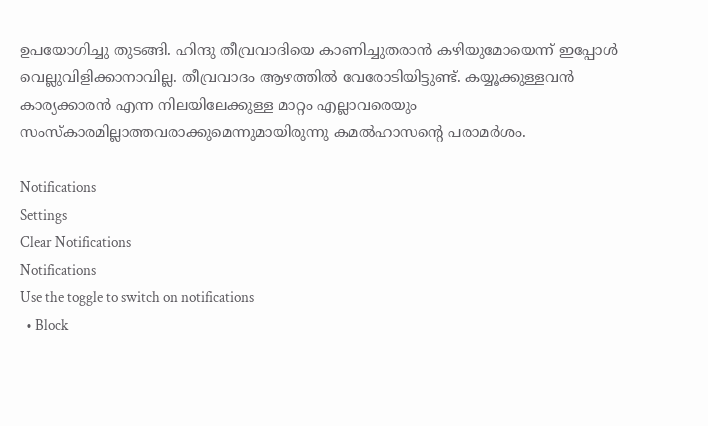ഉപയോഗിച്ചു തുടങ്ങി. ഹിന്ദു തീവ്രവാദിയെ കാണിച്ചുതരാൻ കഴിയുമോയെന്ന് ഇപ്പോൾ വെല്ലുവിളിക്കാനാവില്ല. തീവ്രവാദം ആഴത്തിൽ വേരോടിയിട്ടുണ്ട്. കയ്യൂക്കുള്ളവൻ കാര്യക്കാരൻ എന്ന നിലയിലേക്കുള്ള മാറ്റം എല്ലാവരെയും സംസ്കാരമില്ലാത്തവരാക്കുമെന്നുമായിരുന്നു കമൽഹാസന്റെ പരാമർശം.

Notifications
Settings
Clear Notifications
Notifications
Use the toggle to switch on notifications
  • Block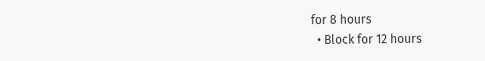for 8 hours
  • Block for 12 hours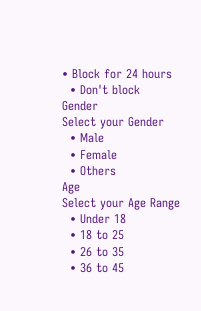• Block for 24 hours
  • Don't block
Gender
Select your Gender
  • Male
  • Female
  • Others
Age
Select your Age Range
  • Under 18
  • 18 to 25
  • 26 to 35
  • 36 to 45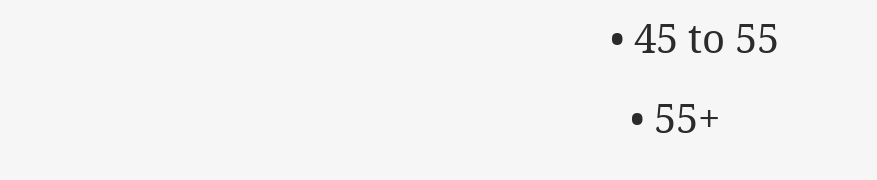• 45 to 55
  • 55+